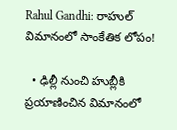Rahul Gandhi: రాహుల్ విమానంలో సాంకేతిక లోపం!

  • ఢిల్లీ నుంచి హుబ్లీకి ప్రయాణించిన విమానంలో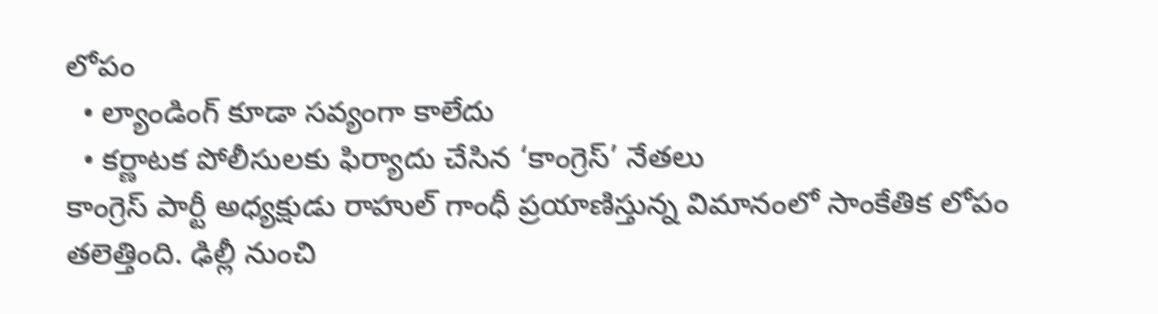లోపం
  • ల్యాండింగ్ కూడా సవ్యంగా కాలేదు
  • కర్ణాటక పోలీసులకు ఫిర్యాదు చేసిన ‘కాంగ్రెస్’ నేతలు
కాంగ్రెస్ పార్టీ అధ్యక్షుడు రాహుల్ గాంధీ ప్రయాణిస్తున్న విమానంలో సాంకేతిక లోపం తలెత్తింది. ఢిల్లీ నుంచి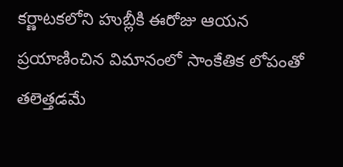కర్ణాటకలోని హుబ్లీకి ఈరోజు ఆయన ప్రయాణించిన విమానంలో సాంకేతిక లోపంతో తలెత్తడమే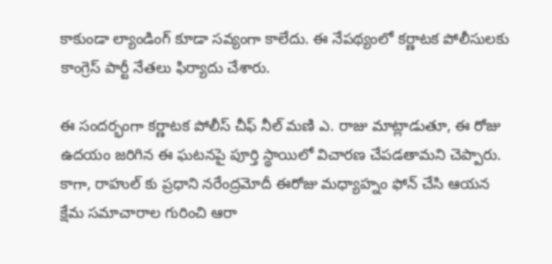కాకుండా ల్యాండింగ్ కూడా సవ్యంగా కాలేదు. ఈ నేపథ్యంలో కర్ణాటక పోలీసులకు కాంగ్రెస్ పార్టీ నేతలు ఫిర్యాదు చేశారు.

ఈ సందర్భంగా కర్ణాటక పోలీస్ చీఫ్ నీల్ మణి ఎ. రాజు మాట్లాడుతూ, ఈ రోజు ఉదయం జరిగిన ఈ ఘటనపై పూర్తి స్థాయిలో విచారణ చేపడతామని చెప్పారు. కాగా, రాహుల్ కు ప్రధాని నరేంద్రమోదీ ఈరోజు మధ్యాహ్నం ఫోన్ చేసి ఆయన క్షేమ సమాచారాల గురించి ఆరా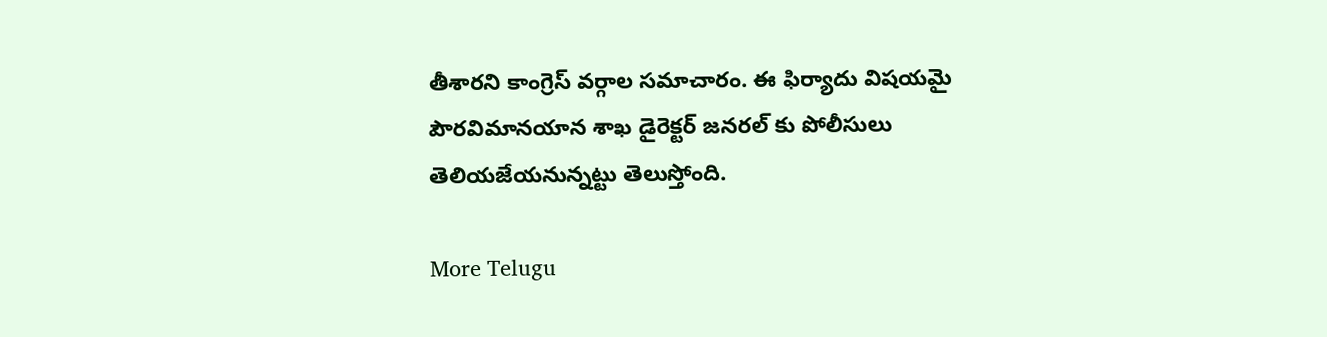తీశారని కాంగ్రెస్ వర్గాల సమాచారం. ఈ ఫిర్యాదు విషయమై పౌరవిమానయాన శాఖ డైరెక్టర్ జనరల్ కు పోలీసులు తెలియజేయనున్నట్టు తెలుస్తోంది.

More Telugu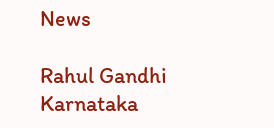News

Rahul Gandhi
Karnataka